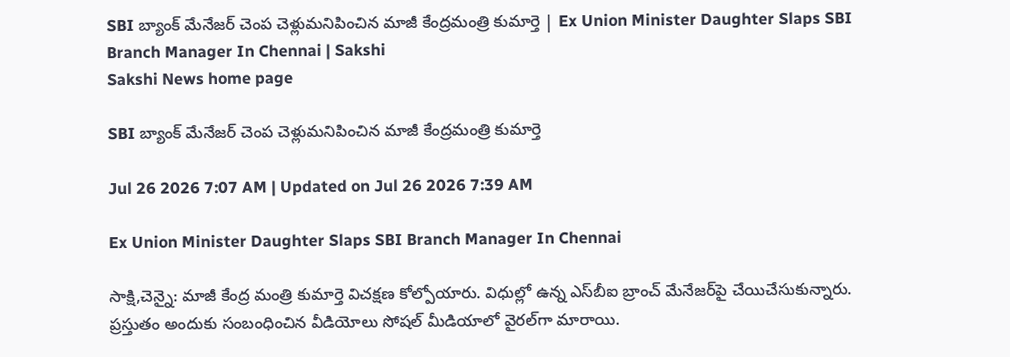SBI బ్యాంక్‌ మేనేజర్‌ చెంప చెళ్లుమనిపించిన మాజీ కేంద్రమంత్రి కుమార్తె | Ex Union Minister Daughter Slaps SBI Branch Manager In Chennai | Sakshi
Sakshi News home page

SBI బ్యాంక్‌ మేనేజర్‌ చెంప చెళ్లుమనిపించిన మాజీ కేంద్రమంత్రి కుమార్తె

Jul 26 2026 7:07 AM | Updated on Jul 26 2026 7:39 AM

Ex Union Minister Daughter Slaps SBI Branch Manager In Chennai

సాక్షి,చెన్నై: మాజీ కేంద్ర మంత్రి కుమార్తె విచక్షణ కోల్పోయారు. విధుల్లో ఉన్న ఎస్‌బీఐ బ్రాంచ్‌ మేనేజర్‌పై చేయిచేసుకున్నారు. ప్రస్తుతం అందుకు సంబంధించిన వీడియోలు సోషల్‌ మీడియాలో వైరల్‌గా మారాయి.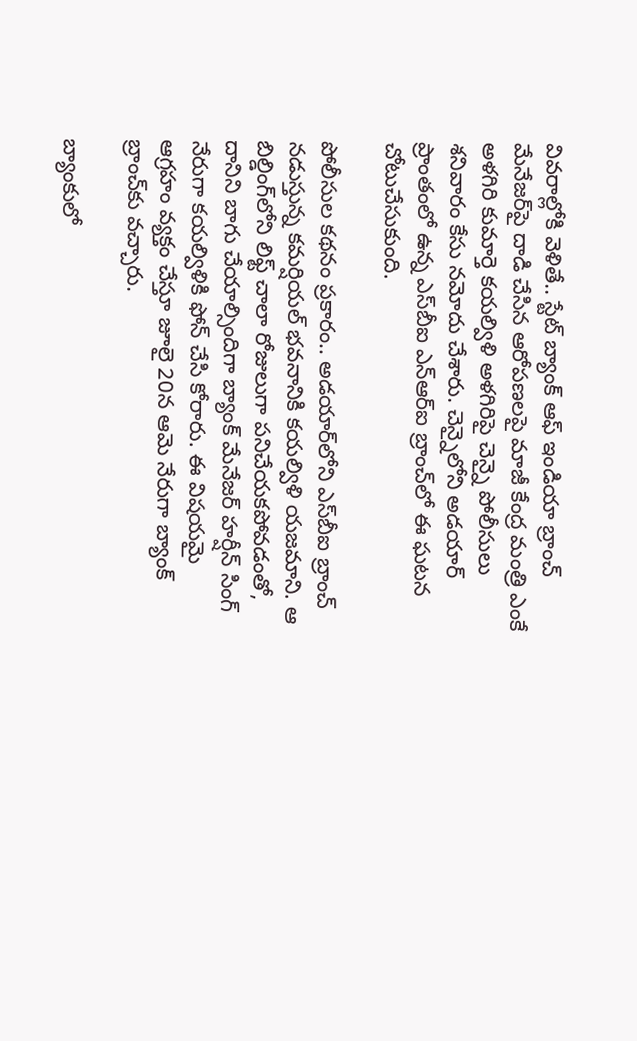వివరాల్లోకి వెళితే.. స్టేట్ బ్యాంక్ ఆఫ్ ఇండియా బ్రాంచ్ మేనేజర్‌పై దాడి చేసిన ఆరోపణలపై మాజీ కేంద్ర మంత్రి ఎంకే అళగిరి కుమార్తె కయల్విళి అళగిరిపై చెన్నై పోలీసులు శనివారం కేసు నమోదు చేశారు. చెన్నైలోని అడయార్ ప్రాంతంలో ఉన్న ఎస్‌బీఐ ఎన్‌ఆర్‌ఐ బ్రాంచ్‌లో ఈ ఘటన చోటుచేసుకుంది.

పోలీసుల కథనం ప్రకారం.. అడయార్‌లోని ఎస్‌బీఐ బ్రాంచ్ నడుస్తున్న కమర్షియల్ భవనానికి కయల్విళి యజమాని. ఆ బిల్డింగ్‌లోని లిఫ్ట్ చాలా రోజులుగా పనిచేయకపోవడంతో, దానిని బాగు చేయాల్సిందిగా బ్యాంక్ మేనేజర్ హర్షీన్ సింగ్ నేరుగా కయల్విళికి ఫోన్ చేసి కోరారు. ఈ విషయమై ఆగ్రహం వ్యక్తం చేస్తూ జూలై 20న ఆమె నేరుగా బ్యాంక్ బ్రాంచ్‌కు వచ్చారు.

బ్యాంకులో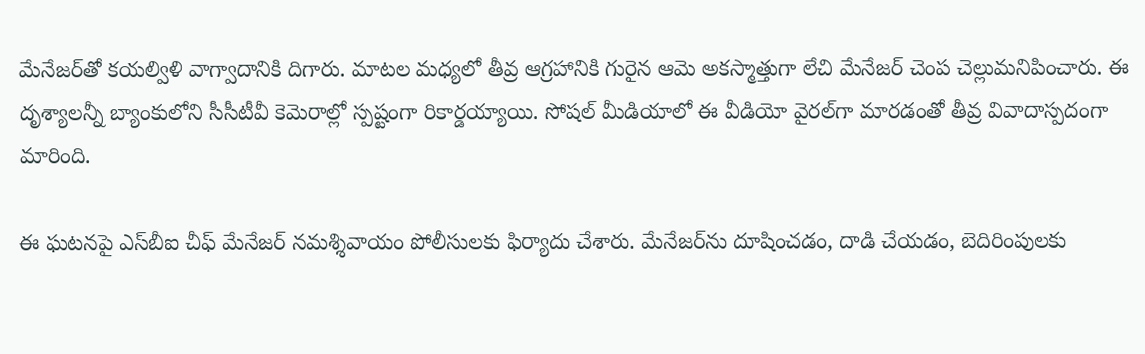మేనేజర్‌తో కయల్విళి వాగ్వాదానికి దిగారు. మాటల మధ్యలో తీవ్ర ఆగ్రహానికి గురైన ఆమె అకస్మాత్తుగా లేచి మేనేజర్ చెంప చెల్లుమనిపించారు. ఈ దృశ్యాలన్నీ బ్యాంకులోని సీసీటీవీ కెమెరాల్లో స్పష్టంగా రికార్డయ్యాయి. సోషల్ మీడియాలో ఈ వీడియో వైరల్‌గా మారడంతో తీవ్ర వివాదాస్పదంగా మారింది.

ఈ ఘటనపై ఎస్‌బీఐ చీఫ్ మేనేజర్ నమశ్శివాయం పోలీసులకు ఫిర్యాదు చేశారు. మేనేజర్‌ను దూషించడం, దాడి చేయడం, బెదిరింపులకు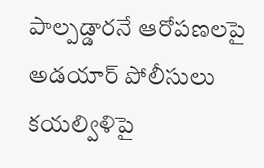పాల్పడ్డారనే ఆరోపణలపై అడయార్ పోలీసులు కయల్విళిపై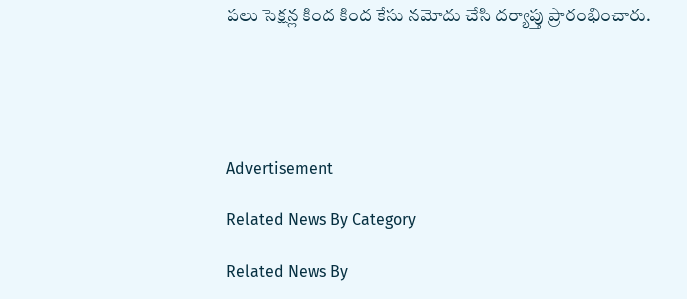పలు సెక్షన్ల కింద కింద కేసు నమోదు చేసి దర్యాప్తు ప్రారంభించారు.





Advertisement

Related News By Category

Related News By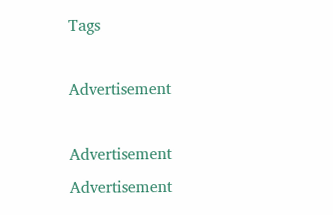Tags

Advertisement

Advertisement
Advertisement